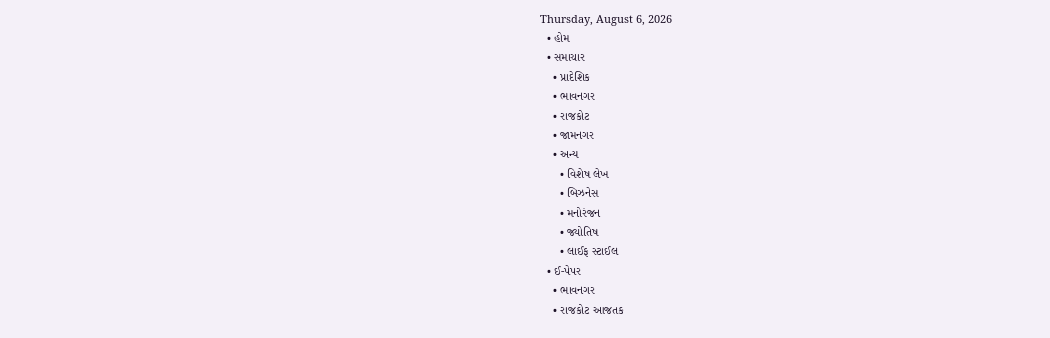Thursday, August 6, 2026
  • હોમ
  • સમાચાર
    • પ્રાદેશિક
    • ભાવનગર
    • રાજકોટ
    • જામનગર
    • અન્ય
      • વિશેષ લેખ
      • બિઝનેસ
      • મનોરંજન
      • જ્યોતિષ
      • લાઈફ સ્ટાઈલ
  • ઈ-પેપર
    • ભાવનગર
    • રાજકોટ આજતક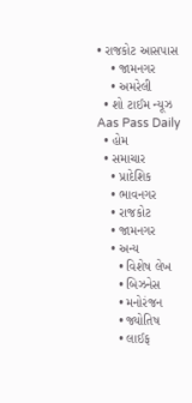• રાજકોટ આસપાસ
    • જામનગર
    • અમરેલી
  • શો ટાઈમ ન્યૂઝ
Aas Pass Daily
  • હોમ
  • સમાચાર
    • પ્રાદેશિક
    • ભાવનગર
    • રાજકોટ
    • જામનગર
    • અન્ય
      • વિશેષ લેખ
      • બિઝનેસ
      • મનોરંજન
      • જ્યોતિષ
      • લાઈફ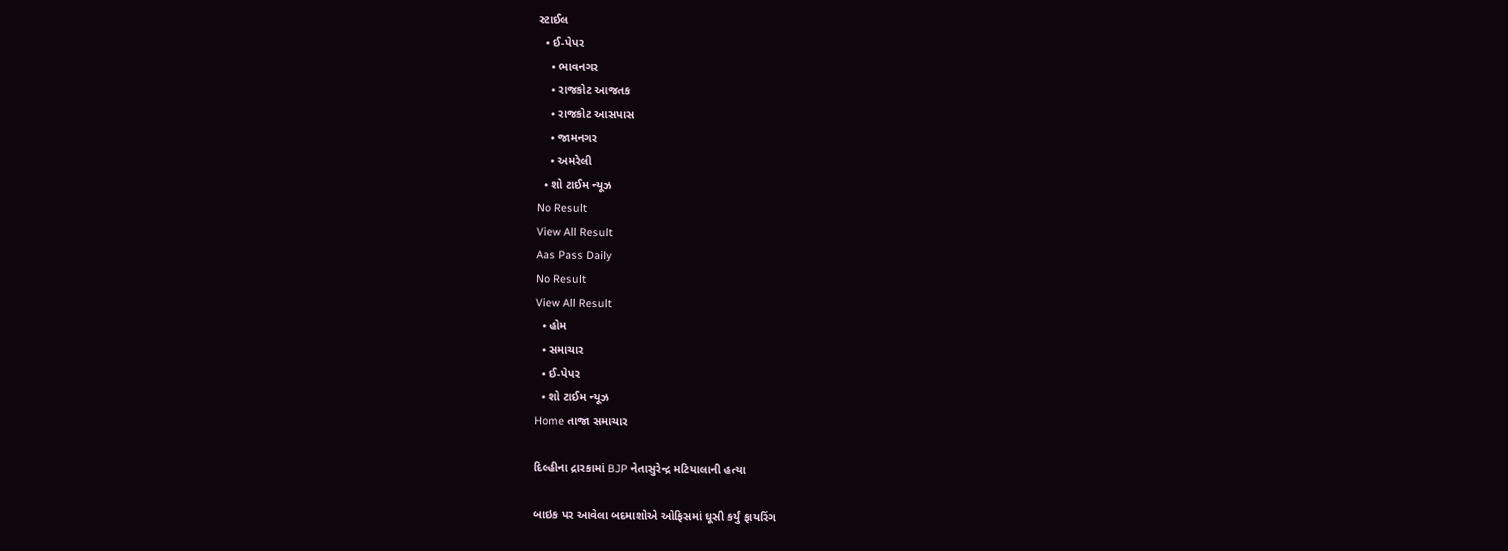સ્ટાઈલ
  • ઈ-પેપર
    • ભાવનગર
    • રાજકોટ આજતક
    • રાજકોટ આસપાસ
    • જામનગર
    • અમરેલી
  • શો ટાઈમ ન્યૂઝ
No Result
View All Result
Aas Pass Daily
No Result
View All Result
  • હોમ
  • સમાચાર
  • ઈ-પેપર
  • શો ટાઈમ ન્યૂઝ
Home તાજા સમાચાર

દિલ્હીના દ્રારકામાં BJP નેતાસુરેન્દ્ર મટિયાલાની હત્યા

બાઇક પર આવેલા બદમાશોએ ઓફિસમાં ઘૂસી કર્યું ફાયરિંગ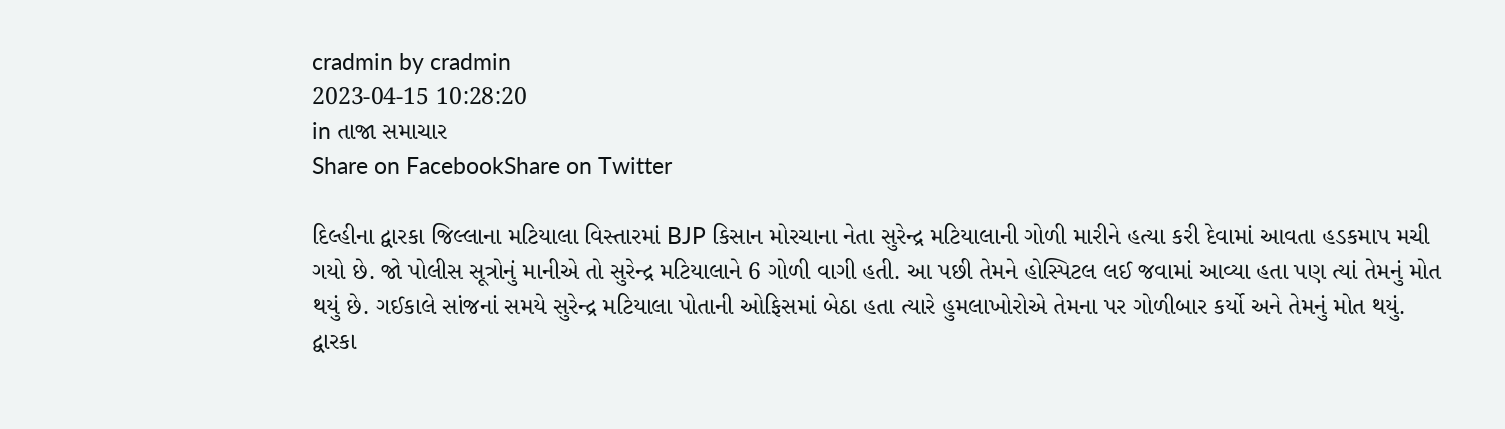cradmin by cradmin
2023-04-15 10:28:20
in તાજા સમાચાર
Share on FacebookShare on Twitter

દિલ્હીના દ્વારકા જિલ્લાના મટિયાલા વિસ્તારમાં BJP કિસાન મોરચાના નેતા સુરેન્દ્ર મટિયાલાની ગોળી મારીને હત્યા કરી દેવામાં આવતા હડકમાપ મચી ગયો છે. જો પોલીસ સૂત્રોનું માનીએ તો સુરેન્દ્ર મટિયાલાને 6 ગોળી વાગી હતી. આ પછી તેમને હોસ્પિટલ લઈ જવામાં આવ્યા હતા પણ ત્યાં તેમનું મોત થયું છે. ગઈકાલે સાંજનાં સમયે સુરેન્દ્ર મટિયાલા પોતાની ઓફિસમાં બેઠા હતા ત્યારે હુમલાખોરોએ તેમના પર ગોળીબાર કર્યો અને તેમનું મોત થયું.
દ્વારકા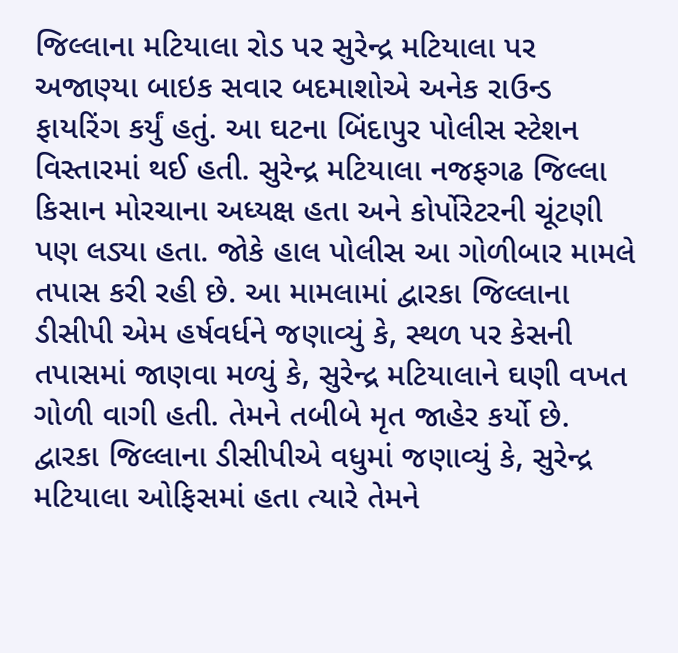જિલ્લાના મટિયાલા રોડ પર સુરેન્દ્ર મટિયાલા પર અજાણ્યા બાઇક સવાર બદમાશોએ અનેક રાઉન્ડ ફાયરિંગ કર્યું હતું. આ ઘટના બિંદાપુર પોલીસ સ્ટેશન વિસ્તારમાં થઈ હતી. સુરેન્દ્ર મટિયાલા નજફગઢ જિલ્લા કિસાન મોરચાના અધ્યક્ષ હતા અને કોર્પોરેટરની ચૂંટણી પણ લડ્યા હતા. જોકે હાલ પોલીસ આ ગોળીબાર મામલે તપાસ કરી રહી છે. આ મામલામાં દ્વારકા જિલ્લાના ડીસીપી એમ હર્ષવર્ધને જણાવ્યું કે, સ્થળ પર કેસની તપાસમાં જાણવા મળ્યું કે, સુરેન્દ્ર મટિયાલાને ઘણી વખત ગોળી વાગી હતી. તેમને તબીબે મૃત જાહેર કર્યો છે.
દ્વારકા જિલ્લાના ડીસીપીએ વધુમાં જણાવ્યું કે, સુરેન્દ્ર મટિયાલા ઓફિસમાં હતા ત્યારે તેમને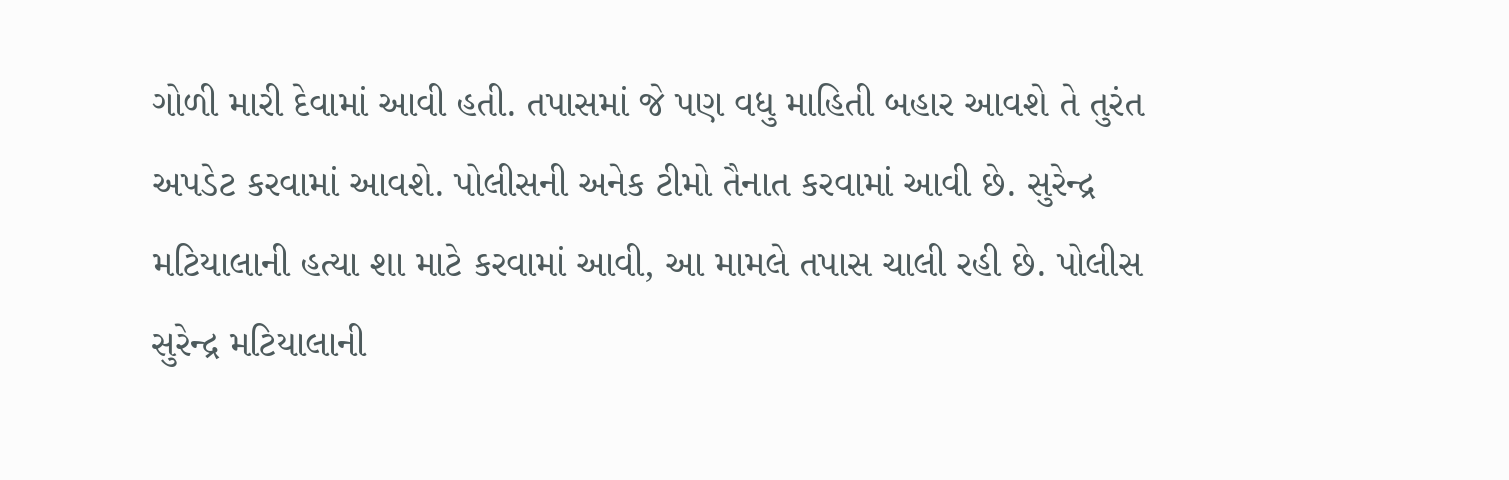ગોળી મારી દેવામાં આવી હતી. તપાસમાં જે પણ વધુ માહિતી બહાર આવશે તે તુરંત અપડેટ કરવામાં આવશે. પોલીસની અનેક ટીમો તૈનાત કરવામાં આવી છે. સુરેન્દ્ર મટિયાલાની હત્યા શા માટે કરવામાં આવી, આ મામલે તપાસ ચાલી રહી છે. પોલીસ સુરેન્દ્ર મટિયાલાની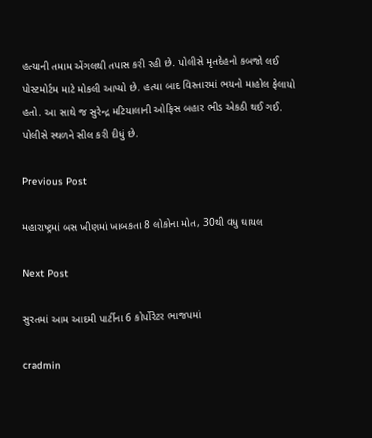હત્યાની તમામ એંગલથી તપાસ કરી રહી છે. પોલીસે મૃતદેહનો કબજો લઈ પોસ્ટમોર્ટમ માટે મોકલી આપ્યો છે. હત્યા બાદ વિસ્તારમાં ભયનો માહોલ ફેલાયો હતો. આ સાથે જ સુરેન્દ્ર મટિયાલાની ઓફિસ બહાર ભીડ એકઠી થઈ ગઈ. પોલીસે સ્થળને સીલ કરી દીધું છે.

Previous Post

મહારાષ્ટ્રમાં બસ ખીણમાં ખાબકતા 8 લોકોના મોત, 30થી વધુ ઘાયલ

Next Post

સુરતમાં આમ આદમી પાર્ટીના 6 કોર્પોરેટર ભાજપમાં

cradmin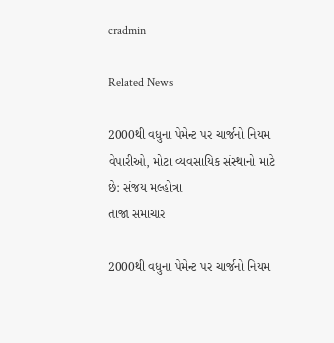cradmin

Related News

2000થી વધુના પેમેન્ટ પર ચાર્જનો નિયમ વેપારીઓ, મોટા વ્યવસાયિક સંસ્થાનો માટે છે: સંજય મલ્હોત્રા
તાજા સમાચાર

2000થી વધુના પેમેન્ટ પર ચાર્જનો નિયમ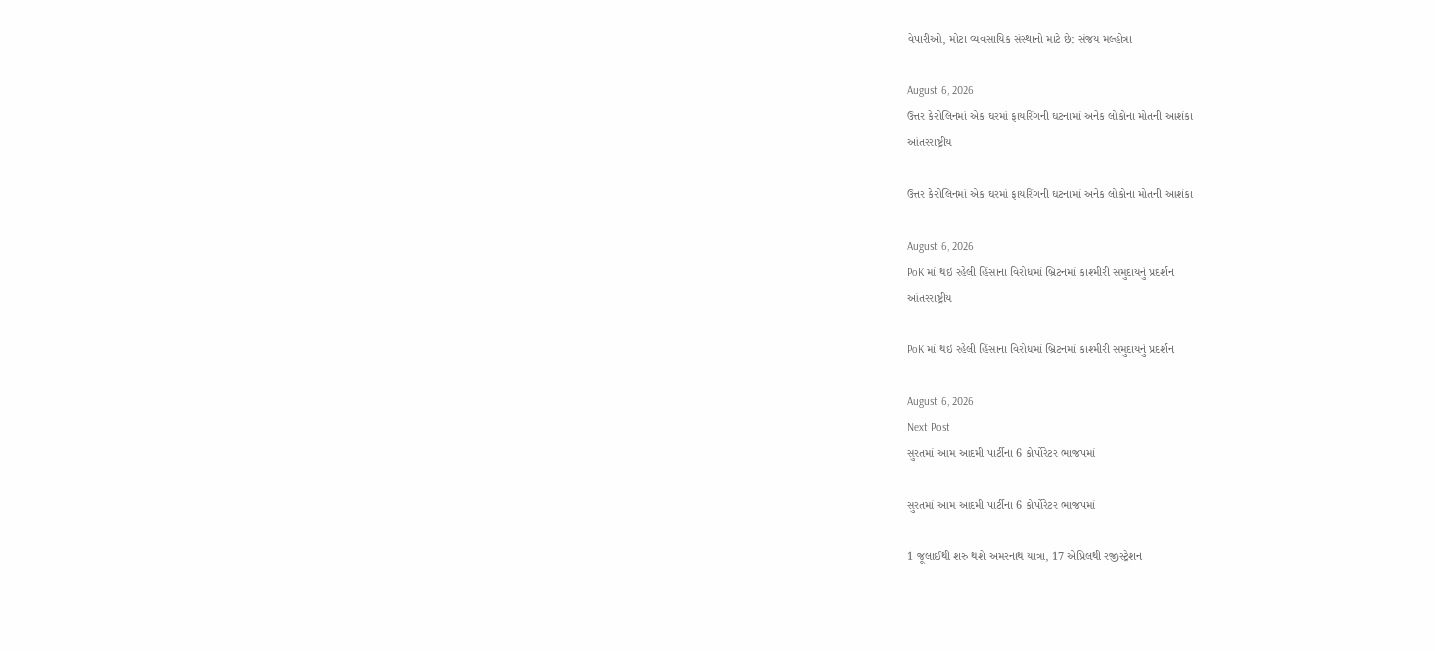વેપારીઓ, મોટા વ્યવસાયિક સંસ્થાનો માટે છે: સંજય મલ્હોત્રા

August 6, 2026
ઉત્તર કેરોલિનમાં એક ઘરમાં ફાયરિંગની ઘટનામાં અનેક લોકોના મોતની આશંકા
આંતરરાષ્ટ્રીય

ઉત્તર કેરોલિનમાં એક ઘરમાં ફાયરિંગની ઘટનામાં અનેક લોકોના મોતની આશંકા

August 6, 2026
PoK માં થઇ રહેલી હિંસાના વિરોધમાં બ્રિટનમાં કાશ્મીરી સમુદાયનું પ્રદર્શન
આંતરરાષ્ટ્રીય

PoK માં થઇ રહેલી હિંસાના વિરોધમાં બ્રિટનમાં કાશ્મીરી સમુદાયનું પ્રદર્શન

August 6, 2026
Next Post
સુરતમાં આમ આદમી પાર્ટીના 6 કોર્પોરેટર ભાજપમાં

સુરતમાં આમ આદમી પાર્ટીના 6 કોર્પોરેટર ભાજપમાં

1 જૂલાઈથી શરુ થશે અમરનાથ યાત્રા, 17 એપ્રિલથી રજીસ્ટ્રેશન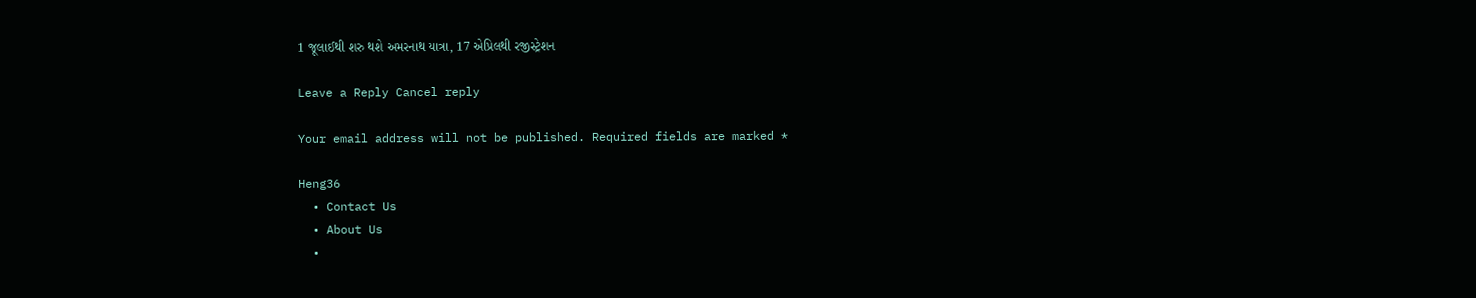1 જૂલાઈથી શરુ થશે અમરનાથ યાત્રા, 17 એપ્રિલથી રજીસ્ટ્રેશન

Leave a Reply Cancel reply

Your email address will not be published. Required fields are marked *

Heng36
  • Contact Us
  • About Us
  •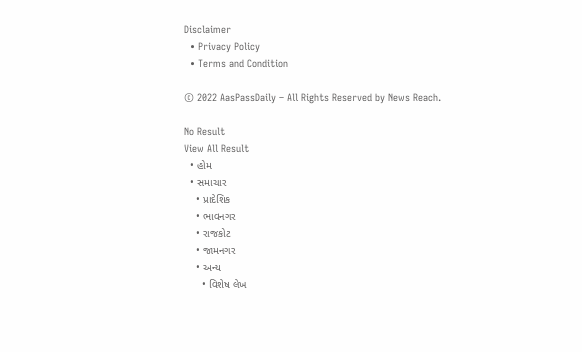Disclaimer
  • Privacy Policy
  • Terms and Condition

© 2022 AasPassDaily – All Rights Reserved by News Reach.

No Result
View All Result
  • હોમ
  • સમાચાર
    • પ્રાદેશિક
    • ભાવનગર
    • રાજકોટ
    • જામનગર
    • અન્ય
      • વિશેષ લેખ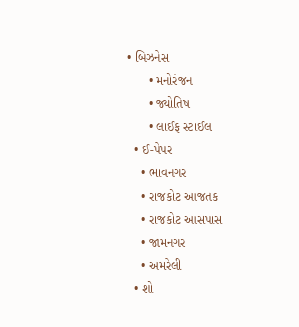• બિઝનેસ
      • મનોરંજન
      • જ્યોતિષ
      • લાઈફ સ્ટાઈલ
  • ઈ-પેપર
    • ભાવનગર
    • રાજકોટ આજતક
    • રાજકોટ આસપાસ
    • જામનગર
    • અમરેલી
  • શો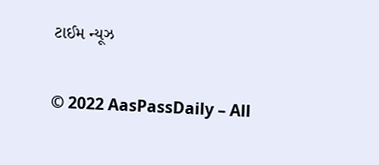ટાઈમ ન્યૂઝ

© 2022 AasPassDaily – All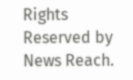Rights Reserved by News Reach.